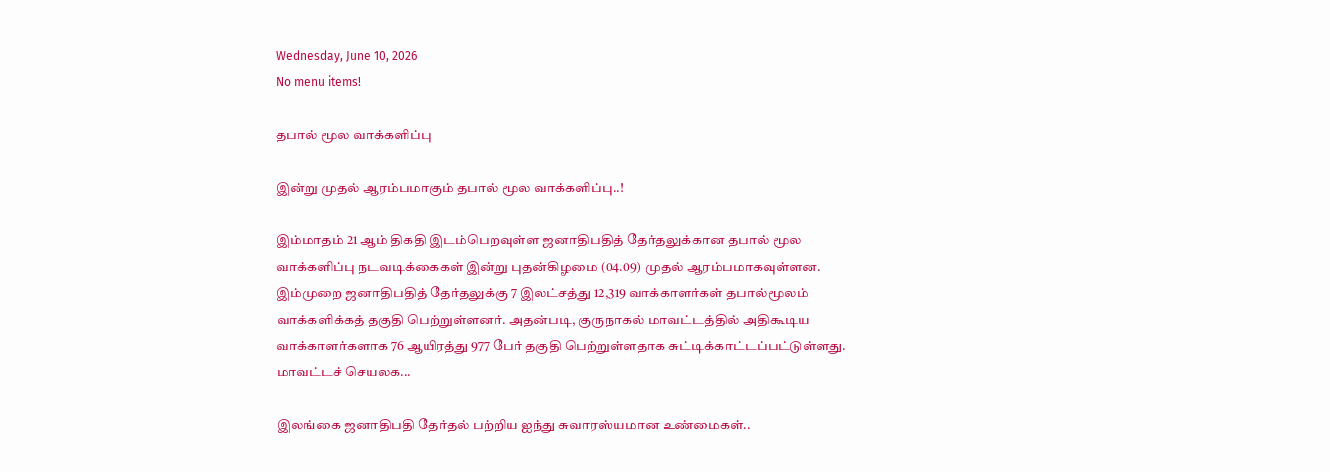Wednesday, June 10, 2026
No menu items!

தபால் மூல வாக்களிப்பு

இன்று முதல் ஆரம்பமாகும் தபால் மூல வாக்களிப்பு..!

இம்மாதம் 21 ஆம் திகதி இடம்பெறவுள்ள ஜனாதிபதித் தேர்தலுக்கான தபால் மூல வாக்களிப்பு நடவடிக்கைகள் இன்று புதன்கிழமை (04.09) முதல் ஆரம்பமாகவுள்ளன. இம்முறை ஜனாதிபதித் தேர்தலுக்கு 7 இலட்சத்து 12,319 வாக்காளர்கள் தபால்மூலம் வாக்களிக்கத் தகுதி பெற்றுள்ளனர். அதன்படி, குருநாகல் மாவட்டத்தில் அதிகூடிய வாக்காளர்களாக 76 ஆயிரத்து 977 பேர் தகுதி பெற்றுள்ளதாக சுட்டிக்காட்டப்பட்டுள்ளது. மாவட்டச் செயலக...

இலங்கை ஜனாதிபதி தேர்தல் பற்றிய ஐந்து சுவாரஸ்யமான உண்மைகள்..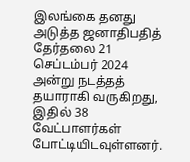இலங்கை தனது அடுத்த ஜனாதிபதித் தேர்தலை 21 செப்டம்பர் 2024 அன்று நடத்தத் தயாராகி வருகிறது, இதில் 38 வேட்பாளர்கள் போட்டியிடவுள்ளனர்.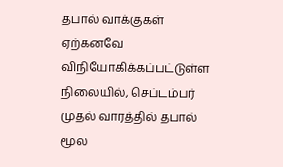தபால் வாக்குகள் ஏற்கனவே விநியோகிக்கப்பட்டுள்ள நிலையில், செப்டம்பர் முதல் வாரத்தில் தபால் மூல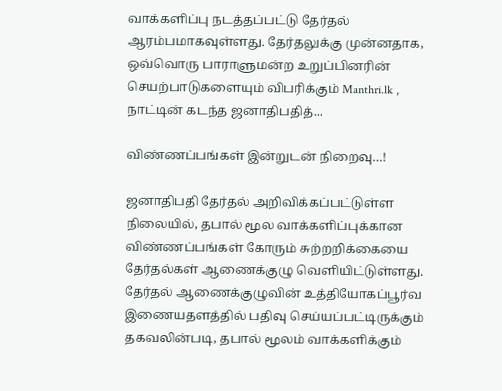வாக்களிப்பு நடத்தப்பட்டு தேர்தல் ஆரம்பமாகவுள்ளது. தேர்தலுக்கு முன்னதாக, ஒவ்வொரு பாராளுமன்ற உறுப்பினரின் செயற்பாடுகளையும் விபரிக்கும் Manthri.lk , நாட்டின் கடந்த ஜனாதிபதித்...

விண்ணப்பங்கள் இன்றுடன் நிறைவு…!

ஜனாதிபதி தேர்தல் அறிவிக்கப்பட்டுள்ள நிலையில், தபால் மூல வாக்களிப்புக்கான விண்ணப்பங்கள் கோரும் சுற்றறிக்கையை தேர்தல்கள் ஆணைக்குழு வெளியிட்டுள்ளது. தேர்தல் ஆணைக்குழுவின் உத்தியோகப்பூர்வ இணையதளத்தில் பதிவு செய்யப்பட்டிருக்கும் தகவலின்படி, தபால் மூலம் வாக்களிக்கும்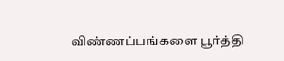விண்ணப்பங்களை பூர்த்தி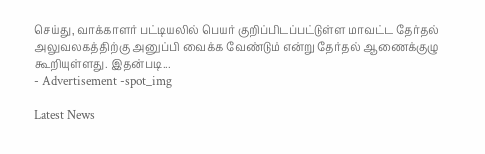செய்து, வாக்காளர் பட்டியலில் பெயர் குறிப்பிடப்பட்டுள்ள மாவட்ட தேர்தல் அலுவலகத்திற்கு அனுப்பி வைக்க வேண்டும் என்று தேர்தல் ஆணைக்குழு கூறியுள்ளது. இதன்படி...
- Advertisement -spot_img

Latest News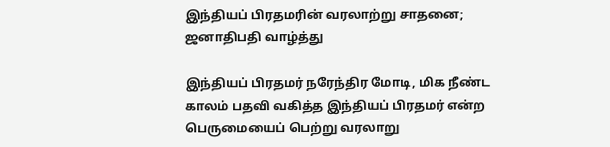இந்தியப் பிரதமரின் வரலாற்று சாதனை; ஜனாதிபதி வாழ்த்து

இந்தியப் பிரதமர் நரேந்திர மோடி, மிக நீண்ட காலம் பதவி வகித்த இந்தியப் பிரதமர் என்ற பெருமையைப் பெற்று வரலாறு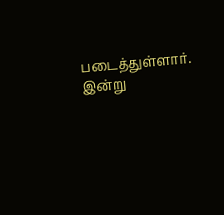படைத்துள்ளார். இன்று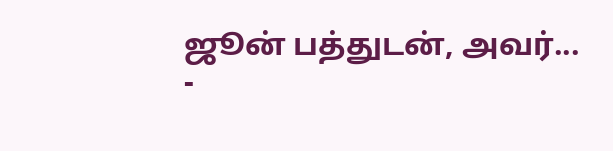ஜூன் பத்துடன், அவர்...
-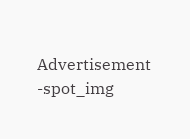Advertisement -spot_img